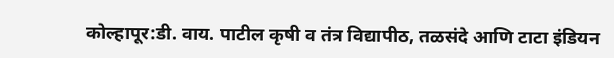कोल्हापूर:डी. वाय. पाटील कृषी व तंत्र विद्यापीठ, तळसंदे आणि टाटा इंडियन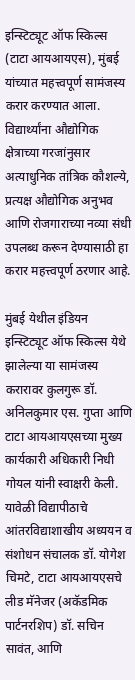इन्स्टिट्यूट ऑफ स्किल्स (टाटा आयआयएस), मुंबई यांच्यात महत्त्वपूर्ण सामंजस्य करार करण्यात आला. विद्यार्थ्यांना औद्योगिक क्षेत्राच्या गरजांनुसार अत्याधुनिक तांत्रिक कौशल्ये, प्रत्यक्ष औद्योगिक अनुभव आणि रोजगाराच्या नव्या संधी उपलब्ध करून देण्यासाठी हा करार महत्त्वपूर्ण ठरणार आहे.

मुंबई येथील इंडियन इन्स्टिट्यूट ऑफ स्किल्स येथे झालेल्या या सामंजस्य करारावर कुलगुरू डॉ. अनिलकुमार एस. गुप्ता आणि टाटा आयआयएसच्या मुख्य कार्यकारी अधिकारी निधी गोयल यांनी स्वाक्षरी केली. यावेळी विद्यापीठाचे आंतरविद्याशाखीय अध्ययन व संशोधन संचालक डॉ. योगेश चिमटे, टाटा आयआयएसचे लीड मॅनेजर (अकॅडमिक पार्टनरशिप) डॉ. सचिन सावंत, आणि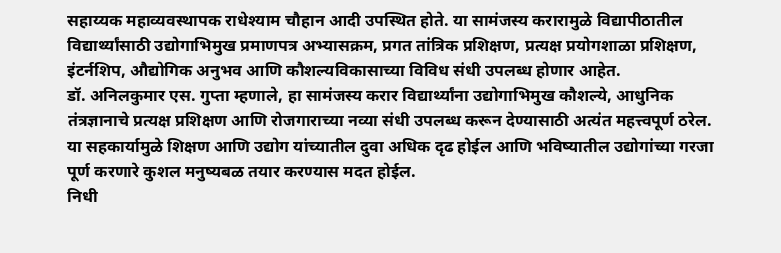सहाय्यक महाव्यवस्थापक राधेश्याम चौहान आदी उपस्थित होते. या सामंजस्य करारामुळे विद्यापीठातील विद्यार्थ्यांसाठी उद्योगाभिमुख प्रमाणपत्र अभ्यासक्रम, प्रगत तांत्रिक प्रशिक्षण, प्रत्यक्ष प्रयोगशाळा प्रशिक्षण, इंटर्नशिप, औद्योगिक अनुभव आणि कौशल्यविकासाच्या विविध संधी उपलब्ध होणार आहेत.
डॉ. अनिलकुमार एस. गुप्ता म्हणाले, हा सामंजस्य करार विद्यार्थ्यांना उद्योगाभिमुख कौशल्ये, आधुनिक तंत्रज्ञानाचे प्रत्यक्ष प्रशिक्षण आणि रोजगाराच्या नव्या संधी उपलब्ध करून देण्यासाठी अत्यंत महत्त्वपूर्ण ठरेल. या सहकार्यामुळे शिक्षण आणि उद्योग यांच्यातील दुवा अधिक दृढ होईल आणि भविष्यातील उद्योगांच्या गरजा पूर्ण करणारे कुशल मनुष्यबळ तयार करण्यास मदत होईल.
निधी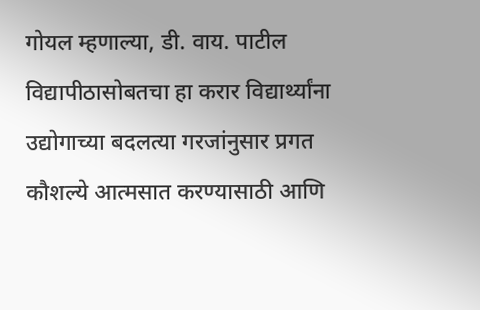गोयल म्हणाल्या, डी. वाय. पाटील विद्यापीठासोबतचा हा करार विद्यार्थ्यांना उद्योगाच्या बदलत्या गरजांनुसार प्रगत कौशल्ये आत्मसात करण्यासाठी आणि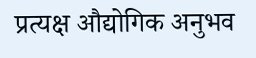प्रत्यक्ष औद्योगिक अनुभव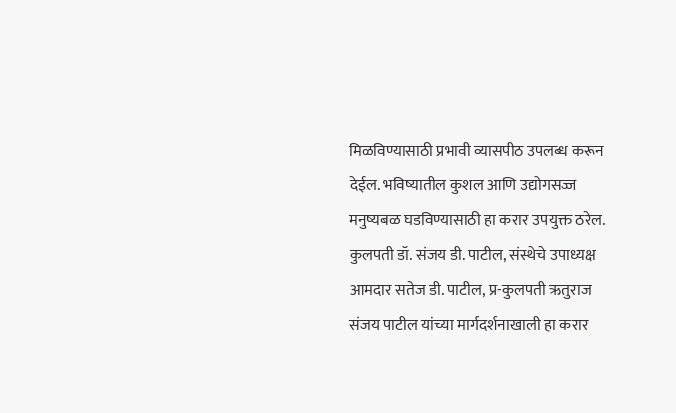मिळविण्यासाठी प्रभावी व्यासपीठ उपलब्ध करून देईल. भविष्यातील कुशल आणि उद्योगसज्ज मनुष्यबळ घडविण्यासाठी हा करार उपयुक्त ठरेल.
कुलपती डॉ. संजय डी. पाटील, संस्थेचे उपाध्यक्ष आमदार सतेज डी. पाटील, प्र-कुलपती ऋतुराज संजय पाटील यांच्या मार्गदर्शनाखाली हा करार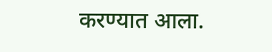करण्यात आला.